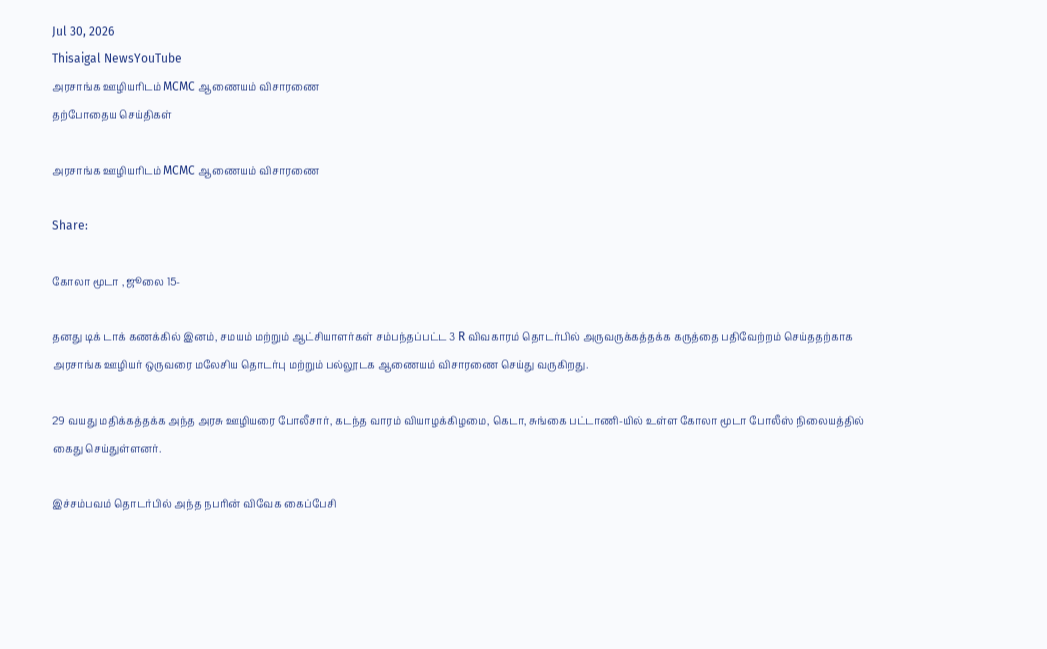Jul 30, 2026
Thisaigal NewsYouTube
அரசாங்க ஊழியரிடம் MCMC ஆணையம் விசாரணை
தற்போதைய செய்திகள்

அரசாங்க ஊழியரிடம் MCMC ஆணையம் விசாரணை

Share:

கோலா மூடா , ஜூலை 15-

தனது டிக் டாக் கணக்கில் இனம், சமயம் மற்றும் ஆட்சியாளர்கள் சம்பந்தப்பட்ட 3 R விவகாரம் தொடர்பில் அருவருக்கத்தக்க கருத்தை பதிவேற்றம் செய்ததற்காக அரசாங்க ஊழியர் ஒருவரை மலேசிய தொடர்பு மற்றும் பல்லூடக ஆணையம் விசாரணை செய்து வருகிறது.

29 வயது மதிக்கத்தக்க அந்த அரசு ஊழியரை போலீசார், கடந்த வாரம் வியாழக்கிழமை, கெடா, சுங்கை பட்டாணி-யில் உள்ள கோலா மூடா போலீஸ் நிலையத்தில் கைது செய்துள்ளனர்.

இச்சம்பவம் தொடர்பில் அந்த நபரின் விவேக கைப்பேசி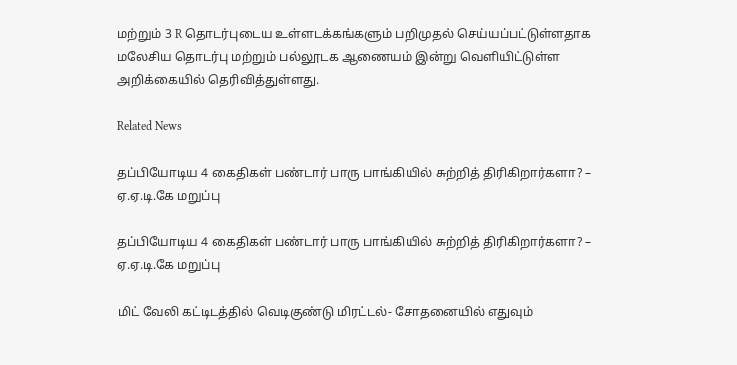மற்றும் 3 R தொடர்புடைய உள்ளடக்கங்களும் பறிமுதல் செய்யப்பட்டுள்ளதாக மலேசிய தொடர்பு மற்றும் பல்லூடக ஆணையம் இன்று வெளியிட்டுள்ள அறிக்கையில் தெரிவித்துள்ளது.

Related News

தப்பியோடிய 4 கைதிகள் பண்டார் பாரு பாங்கியில் சுற்றித் திரிகிறார்களா? – ஏ.ஏ.டி.கே மறுப்பு

தப்பியோடிய 4 கைதிகள் பண்டார் பாரு பாங்கியில் சுற்றித் திரிகிறார்களா? – ஏ.ஏ.டி.கே மறுப்பு

மிட் வேலி கட்டிடத்தில் வெடிகுண்டு மிரட்டல்- சோதனையில் எதுவும்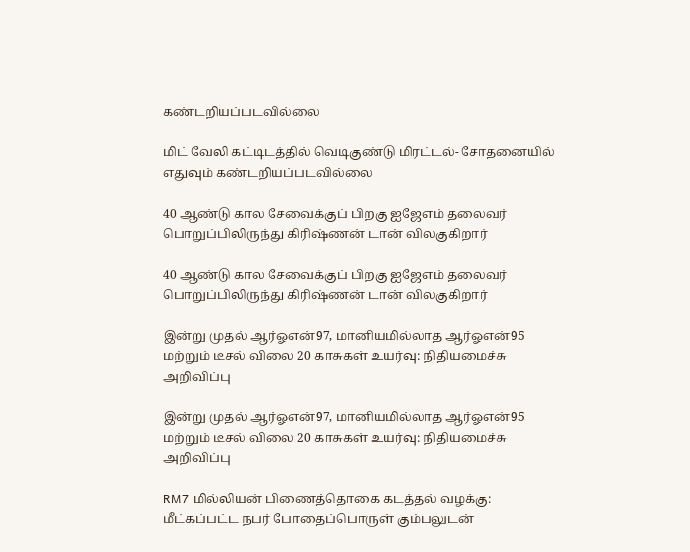கண்டறியப்படவில்லை

மிட் வேலி கட்டிடத்தில் வெடிகுண்டு மிரட்டல்- சோதனையில் எதுவும் கண்டறியப்படவில்லை

40 ஆண்டு கால சேவைக்குப் பிறகு ஐஜேஎம் தலைவர்  பொறுப்பிலிருந்து கிரிஷ்ணன் டான் விலகுகிறார்

40 ஆண்டு கால சேவைக்குப் பிறகு ஐஜேஎம் தலைவர் பொறுப்பிலிருந்து கிரிஷ்ணன் டான் விலகுகிறார்

இன்று முதல் ஆர்ஓஎன்97, மானியமில்லாத ஆர்ஓஎன்95 மற்றும் டீசல் விலை 20 காசுகள் உயர்வு: நிதியமைச்சு அறிவிப்பு

இன்று முதல் ஆர்ஓஎன்97, மானியமில்லாத ஆர்ஓஎன்95 மற்றும் டீசல் விலை 20 காசுகள் உயர்வு: நிதியமைச்சு அறிவிப்பு

RM7 மில்லியன் பிணைத்தொகை கடத்தல் வழக்கு: மீட்கப்பட்ட நபர் போதைப்பொருள் கும்பலுடன்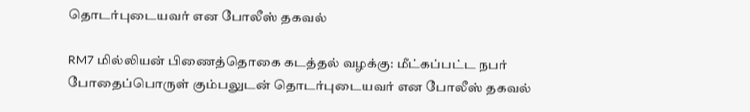தொடர்புடையவர் என போலீஸ் தகவல்

RM7 மில்லியன் பிணைத்தொகை கடத்தல் வழக்கு: மீட்கப்பட்ட நபர் போதைப்பொருள் கும்பலுடன் தொடர்புடையவர் என போலீஸ் தகவல்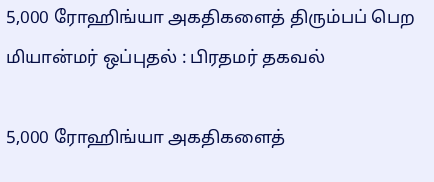5,000 ரோஹிங்யா அகதிகளைத் திரும்பப் பெற மியான்மர் ஒப்புதல் : பிரதமர் தகவல்

5,000 ரோஹிங்யா அகதிகளைத்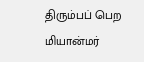திரும்பப் பெற மியான்மர்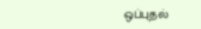ஒப்புதல்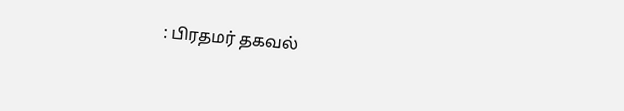: பிரதமர் தகவல்